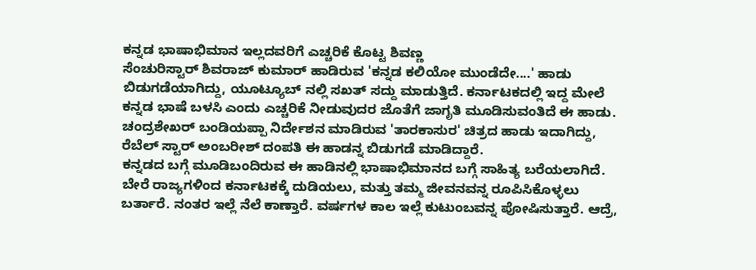ಕನ್ನಡ ಭಾಷಾಭಿಮಾನ ಇಲ್ಲದವರಿಗೆ ಎಚ್ಚರಿಕೆ ಕೊಟ್ಟ ಶಿವಣ್ಣ
ಸೆಂಚುರಿಸ್ಟಾರ್ ಶಿವರಾಜ್ ಕುಮಾರ್ ಹಾಡಿರುವ 'ಕನ್ನಡ ಕಲಿಯೋ ಮುಂಡೆದೇ....' ಹಾಡು ಬಿಡುಗಡೆಯಾಗಿದ್ದು, ಯೂಟ್ಯೂಬ್ ನಲ್ಲಿ ಸಖತ್ ಸದ್ದು ಮಾಡುತ್ತಿದೆ. ಕರ್ನಾಟಕದಲ್ಲಿ ಇದ್ದ ಮೇಲೆ ಕನ್ನಡ ಭಾಷೆ ಬಳಸಿ ಎಂದು ಎಚ್ಚರಿಕೆ ನೀಡುವುದರ ಜೊತೆಗೆ ಜಾಗೃತಿ ಮೂಡಿಸುವಂತಿದೆ ಈ ಹಾಡು.
ಚಂದ್ರಶೇಖರ್ ಬಂಡಿಯಪ್ಪಾ ನಿರ್ದೇಶನ ಮಾಡಿರುವ 'ತಾರಕಾಸುರ' ಚಿತ್ರದ ಹಾಡು ಇದಾಗಿದ್ದು, ರೆಬೆಲ್ ಸ್ಟಾರ್ ಅಂಬರೀಶ್ ದಂಪತಿ ಈ ಹಾಡನ್ನ ಬಿಡುಗಡೆ ಮಾಡಿದ್ದಾರೆ.
ಕನ್ನಡದ ಬಗ್ಗೆ ಮೂಡಿಬಂದಿರುವ ಈ ಹಾಡಿನಲ್ಲಿ ಭಾಷಾಭಿಮಾನದ ಬಗ್ಗೆ ಸಾಹಿತ್ಯ ಬರೆಯಲಾಗಿದೆ. ಬೇರೆ ರಾಜ್ಯಗಳಿಂದ ಕರ್ನಾಟಕಕ್ಕೆ ದುಡಿಯಲು, ಮತ್ತು ತಮ್ಮ ಜೀವನವನ್ನ ರೂಪಿಸಿಕೊಳ್ಳಲು ಬರ್ತಾರೆ. ನಂತರ ಇಲ್ಲೆ ನೆಲೆ ಕಾಣ್ತಾರೆ. ವರ್ಷಗಳ ಕಾಲ ಇಲ್ಲೆ ಕುಟುಂಬವನ್ನ ಪೋಷಿಸುತ್ತಾರೆ. ಆದ್ರೆ,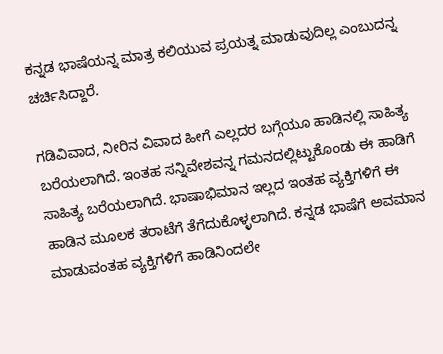ಕನ್ನಡ ಭಾಷೆಯನ್ನ ಮಾತ್ರ ಕಲಿಯುವ ಪ್ರಯತ್ನ ಮಾಡುವುದಿಲ್ಲ ಎಂಬುದನ್ನ ಚರ್ಚಿಸಿದ್ದಾರೆ.

ಗಡಿವಿವಾದ, ನೀರಿನ ವಿವಾದ ಹೀಗೆ ಎಲ್ಲದರ ಬಗ್ಗೆಯೂ ಹಾಡಿನಲ್ಲಿ ಸಾಹಿತ್ಯ ಬರೆಯಲಾಗಿದೆ. ಇಂತಹ ಸನ್ನಿವೇಶವನ್ನ ಗಮನದಲ್ಲಿಟ್ಟುಕೊಂಡು ಈ ಹಾಡಿಗೆ ಸಾಹಿತ್ಯ ಬರೆಯಲಾಗಿದೆ. ಭಾಷಾಭಿಮಾನ ಇಲ್ಲದ ಇಂತಹ ವ್ಯಕ್ತಿಗಳಿಗೆ ಈ ಹಾಡಿನ ಮೂಲಕ ತರಾಟೆಗೆ ತೆಗೆದುಕೊಳ್ಳಲಾಗಿದೆ. ಕನ್ನಡ ಭಾಷೆಗೆ ಅವಮಾನ ಮಾಡುವಂತಹ ವ್ಯಕ್ತಿಗಳಿಗೆ ಹಾಡಿನಿಂದಲೇ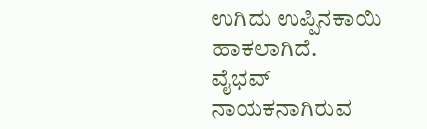ಉಗಿದು ಉಪ್ಪಿನಕಾಯಿ ಹಾಕಲಾಗಿದೆ.
ವೈಭವ್ ನಾಯಕನಾಗಿರುವ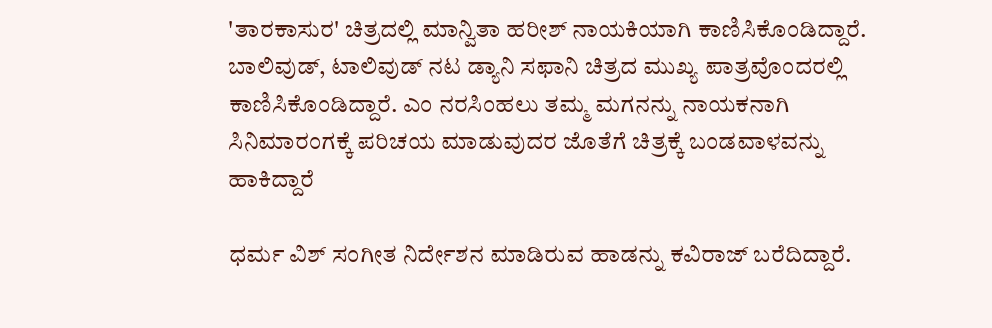'ತಾರಕಾಸುರ' ಚಿತ್ರದಲ್ಲಿ ಮಾನ್ವಿತಾ ಹರೀಶ್ ನಾಯಕಿಯಾಗಿ ಕಾಣಿಸಿಕೊಂಡಿದ್ದಾರೆ. ಬಾಲಿವುಡ್, ಟಾಲಿವುಡ್ ನಟ ಡ್ಯಾನಿ ಸಫಾನಿ ಚಿತ್ರದ ಮುಖ್ಯ ಪಾತ್ರವೊಂದರಲ್ಲಿ ಕಾಣಿಸಿಕೊಂಡಿದ್ದಾರೆ. ಎಂ ನರಸಿಂಹಲು ತಮ್ಮ ಮಗನನ್ನು ನಾಯಕನಾಗಿ ಸಿನಿಮಾರಂಗಕ್ಕೆ ಪರಿಚಯ ಮಾಡುವುದರ ಜೊತೆಗೆ ಚಿತ್ರಕ್ಕೆ ಬಂಡವಾಳವನ್ನು ಹಾಕಿದ್ದಾರೆ

ಧರ್ಮ ವಿಶ್ ಸಂಗೀತ ನಿರ್ದೇಶನ ಮಾಡಿರುವ ಹಾಡನ್ನು ಕವಿರಾಜ್ ಬರೆದಿದ್ದಾರೆ.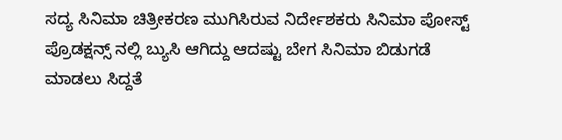ಸದ್ಯ ಸಿನಿಮಾ ಚಿತ್ರೀಕರಣ ಮುಗಿಸಿರುವ ನಿರ್ದೇಶಕರು ಸಿನಿಮಾ ಪೋಸ್ಟ್ ಪ್ರೊಡಕ್ಷನ್ಸ್ ನಲ್ಲಿ ಬ್ಯುಸಿ ಆಗಿದ್ದು ಆದಷ್ಟು ಬೇಗ ಸಿನಿಮಾ ಬಿಡುಗಡೆ ಮಾಡಲು ಸಿದ್ದತೆ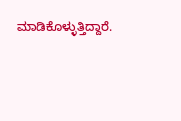ಮಾಡಿಕೊಳ್ಳುತ್ತಿದ್ದಾರೆ.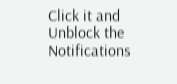Click it and Unblock the Notifications